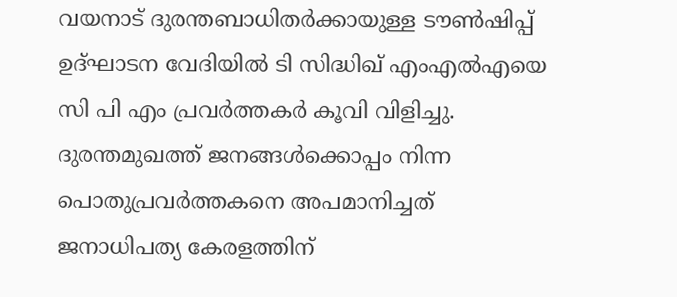വയനാട് ദുരന്തബാധിതർക്കായുള്ള ടൗൺഷിപ്പ് ഉദ്ഘാടന വേദിയിൽ ടി സിദ്ധിഖ് എംഎൽഎയെ സി പി എം പ്രവർത്തകർ കൂവി വിളിച്ചു. ദുരന്തമുഖത്ത് ജനങ്ങൾക്കൊപ്പം നിന്ന പൊതുപ്രവർത്തകനെ അപമാനിച്ചത് ജനാധിപത്യ കേരളത്തിന്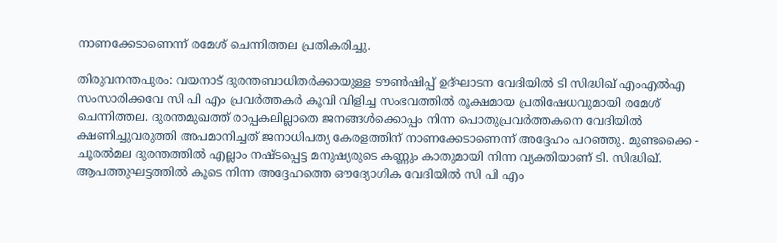നാണക്കേടാണെന്ന് രമേശ് ചെന്നിത്തല പ്രതികരിച്ചു.

തിരുവനന്തപുരം: വയനാട് ദുരന്തബാധിതർക്കായുള്ള ടൗൺഷിപ്പ് ഉദ്ഘാടന വേദിയിൽ ടി സിദ്ധിഖ് എംഎൽഎ സംസാരിക്കവേ സി പി എം പ്രവർത്തകർ കൂവി വിളിച്ച സംഭവത്തിൽ രൂക്ഷമായ പ്രതിഷേധവുമായി രമേശ് ചെന്നിത്തല. ദുരന്തമുഖത്ത് രാപ്പകലില്ലാതെ ജനങ്ങൾക്കൊപ്പം നിന്ന പൊതുപ്രവർത്തകനെ വേദിയിൽ ക്ഷണിച്ചുവരുത്തി അപമാനിച്ചത് ജനാധിപത്യ കേരളത്തിന് നാണക്കേടാണെന്ന് അദ്ദേഹം പറഞ്ഞു. മുണ്ടക്കൈ - ചൂരൽമല ദുരന്തത്തിൽ എല്ലാം നഷ്ടപ്പെട്ട മനുഷ്യരുടെ കണ്ണും കാതുമായി നിന്ന വ്യക്തിയാണ് ടി. സിദ്ധിഖ്. ആപത്തുഘട്ടത്തിൽ കൂടെ നിന്ന അദ്ദേഹത്തെ ഔദ്യോഗിക വേദിയിൽ സി പി എം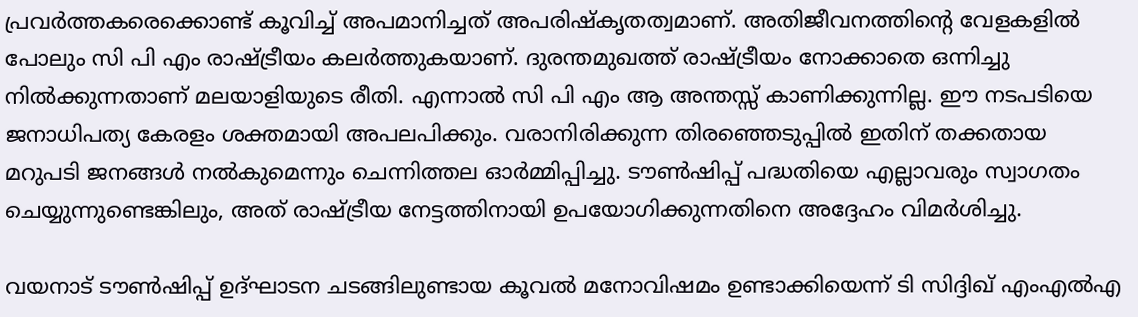പ്രവർത്തകരെക്കൊണ്ട് കൂവിച്ച് അപമാനിച്ചത് അപരിഷ്കൃതത്വമാണ്. അതിജീവനത്തിന്റെ വേളകളിൽ പോലും സി പി എം രാഷ്ട്രീയം കലർത്തുകയാണ്. ദുരന്തമുഖത്ത് രാഷ്ട്രീയം നോക്കാതെ ഒന്നിച്ചു നിൽക്കുന്നതാണ് മലയാളിയുടെ രീതി. എന്നാൽ സി പി എം ആ അന്തസ്സ് കാണിക്കുന്നില്ല. ഈ നടപടിയെ ജനാധിപത്യ കേരളം ശക്തമായി അപലപിക്കും. വരാനിരിക്കുന്ന തിരഞ്ഞെടുപ്പിൽ ഇതിന് തക്കതായ മറുപടി ജനങ്ങൾ നൽകുമെന്നും ചെന്നിത്തല ഓർമ്മിപ്പിച്ചു. ടൗൺഷിപ്പ് പദ്ധതിയെ എല്ലാവരും സ്വാഗതം ചെയ്യുന്നുണ്ടെങ്കിലും, അത് രാഷ്ട്രീയ നേട്ടത്തിനായി ഉപയോഗിക്കുന്നതിനെ അദ്ദേഹം വിമർശിച്ചു.

വയനാട് ടൗണ്‍ഷിപ്പ് ഉദ്ഘാടന ചടങ്ങിലുണ്ടായ കൂവൽ മനോവിഷമം ഉണ്ടാക്കിയെന്ന് ടി സിദ്ദിഖ് എംഎൽഎ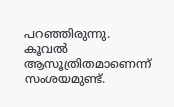പറഞ്ഞിരുന്നു. കൂവൽ ആസൂത്രിതമാണെന്ന് സംശയമുണ്ട്.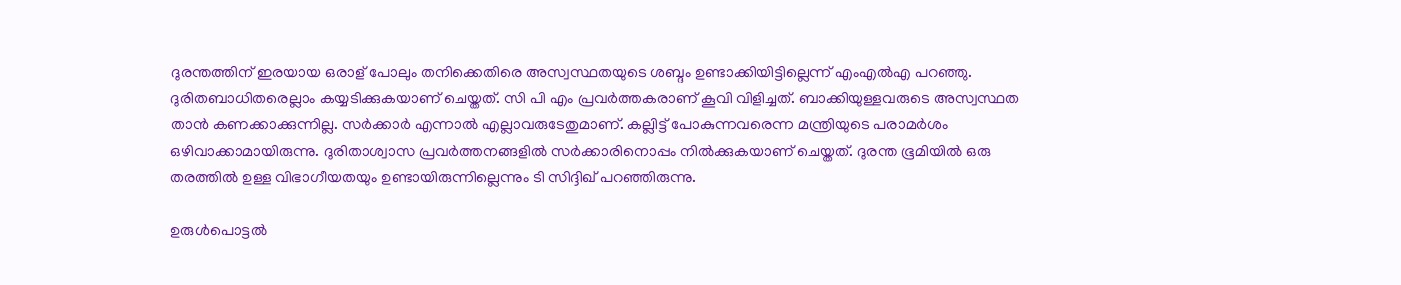ദുരന്തത്തിന് ഇരയായ ഒരാള് പോലും തനിക്കെതിരെ അസ്വസ്ഥതയുടെ ശബ്ദം ഉണ്ടാക്കിയിട്ടില്ലെന്ന് എംഎൽഎ പറഞ്ഞു. ദുരിതബാധിതരെല്ലാം കയ്യടിക്കുകയാണ് ചെയ്തത്. സി പി എം പ്രവർത്തകരാണ് കൂവി വിളിച്ചത്. ബാക്കിയുള്ളവരുടെ അസ്വസ്ഥത താൻ കണക്കാക്കുന്നില്ല. സർക്കാർ എന്നാൽ എല്ലാവരുടേതുമാണ്. കല്ലിട്ട് പോകുന്നവരെന്ന മന്ത്രിയുടെ പരാമർശം ഒഴിവാക്കാമായിരുന്നു. ദുരിതാശ്വാസ പ്രവർത്തനങ്ങളിൽ സർക്കാരിനൊപ്പം നിൽക്കുകയാണ് ചെയ്തത്. ദുരന്ത ഭൂമിയിൽ ഒരു തരത്തിൽ ഉള്ള വിഭാഗീയതയും ഉണ്ടായിരുന്നില്ലെന്നും ടി സിദ്ദിഖ് പറഞ്ഞിരുന്നു.

ഉരുൾപൊട്ടൽ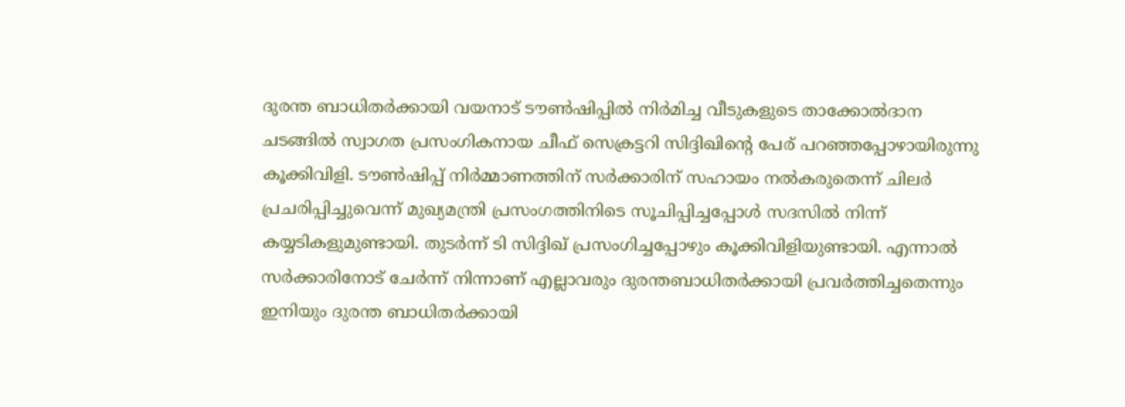ദുരന്ത ബാധിതർക്കായി വയനാട് ടൗണ്‍ഷിപ്പിൽ നിർമിച്ച വീടുകളുടെ താക്കോൽദാന ചടങ്ങിൽ സ്വാഗത പ്രസംഗികനായ ചീഫ് സെക്രട്ടറി സിദ്ദിഖിന്‍റെ പേര് പറഞ്ഞപ്പോഴായിരുന്നു കൂക്കിവിളി. ടൗണ്‍ഷിപ്പ് നിർമ്മാണത്തിന് സർക്കാരിന് സഹായം നൽകരുതെന്ന് ചിലര്‍ പ്രചരിപ്പിച്ചുവെന്ന് മുഖ്യമന്ത്രി പ്രസംഗത്തിനിടെ സൂചിപ്പിച്ചപ്പോൾ സദസിൽ നിന്ന് കയ്യടികളുമുണ്ടായി. തുടര്‍ന്ന് ടി സിദ്ദിഖ് പ്രസംഗിച്ചപ്പോഴും കൂക്കിവിളിയുണ്ടായി. എന്നാൽ സർക്കാരിനോട് ചേർന്ന് നിന്നാണ് എല്ലാവരും ദുരന്തബാധിതർക്കായി പ്രവർത്തിച്ചതെന്നും ഇനിയും ദുരന്ത ബാധിതർക്കായി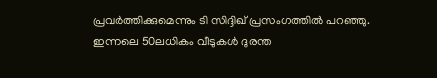പ്രവർത്തിക്കുമെന്നും ടി സിദ്ദിഖ് പ്രസംഗത്തിൽ പറഞ്ഞു. ഇന്നലെ 50ലധികം വീടുകൾ ദുരന്ത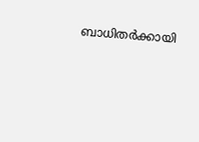ബാധിതർക്കായി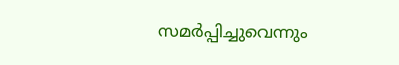സമർപ്പിച്ചുവെന്നും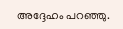അദ്ദേഹം പറഞ്ഞു.